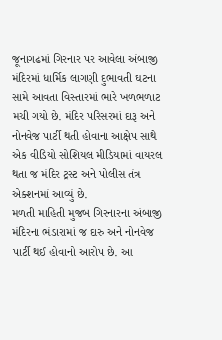જૂનાગઢમાં ગિરનાર પર આવેલા અંબાજી મંદિરમાં ધાર્મિક લાગણી દુભાવતી ઘટના સામે આવતા વિસ્તારમાં ભારે ખળભળાટ મચી ગયો છે. મંદિર પરિસરમાં દારૂ અને નોનવેજ પાર્ટી થતી હોવાના આક્ષેપ સાથે એક વીડિયો સોશિયલ મીડિયામાં વાયરલ થતા જ મંદિર ટ્રસ્ટ અને પોલીસ તંત્ર એક્શનમાં આવ્યું છે.
મળતી માહિતી મુજબ ગિરનારના અંબાજી મંદિરના ભંડારામાં જ દારુ અને નોનવેજ પાર્ટી થઈ હોવાનો આરોપ છે. આ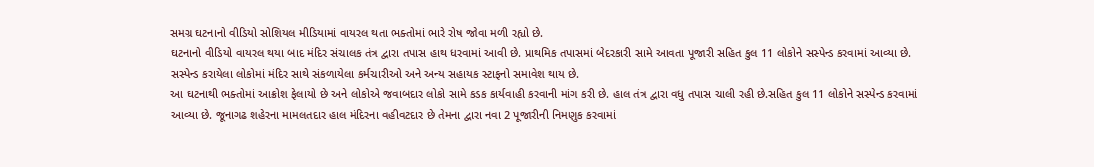સમગ્ર ઘટનાનો વીડિયો સોશિયલ મીડિયામાં વાયરલ થતા ભક્તોમાં ભારે રોષ જોવા મળી રહ્યો છે.
ઘટનાનો વીડિયો વાયરલ થયા બાદ મંદિર સંચાલક તંત્ર દ્વારા તપાસ હાથ ધરવામાં આવી છે. પ્રાથમિક તપાસમાં બેદરકારી સામે આવતા પૂજારી સહિત કુલ 11 લોકોને સસ્પેન્ડ કરવામાં આવ્યા છે. સસ્પેન્ડ કરાયેલા લોકોમાં મંદિર સાથે સંકળાયેલા કર્મચારીઓ અને અન્ય સહાયક સ્ટાફનો સમાવેશ થાય છે.
આ ઘટનાથી ભક્તોમાં આક્રોશ ફેલાયો છે અને લોકોએ જવાબદાર લોકો સામે કડક કાર્યવાહી કરવાની માંગ કરી છે. હાલ તંત્ર દ્વારા વધુ તપાસ ચાલી રહી છે.સહિત કુલ 11 લોકોને સસ્પેન્ડ કરવામાં આવ્યા છે. જૂનાગઢ શહેરના મામલતદાર હાલ મંદિરના વહીવટદાર છે તેમના દ્વારા નવા 2 પૂજારીની નિમણુક કરવામાં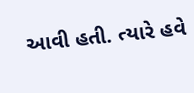આવી હતી. ત્યારે હવે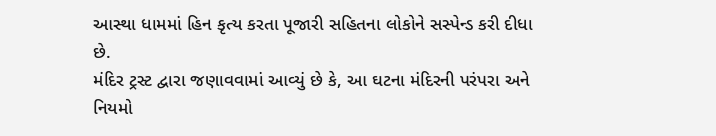આસ્થા ધામમાં હિન કૃત્ય કરતા પૂજારી સહિતના લોકોને સસ્પેન્ડ કરી દીધા છે.
મંદિર ટ્રસ્ટ દ્વારા જણાવવામાં આવ્યું છે કે, આ ઘટના મંદિરની પરંપરા અને નિયમો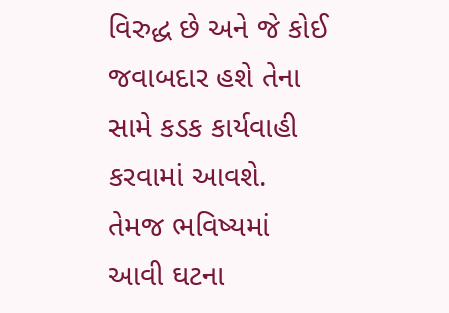વિરુદ્ધ છે અને જે કોઈ જવાબદાર હશે તેના સામે કડક કાર્યવાહી કરવામાં આવશે. તેમજ ભવિષ્યમાં આવી ઘટના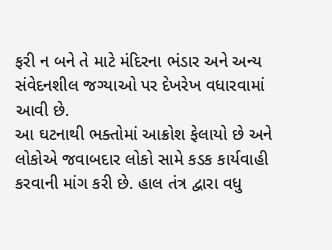ફરી ન બને તે માટે મંદિરના ભંડાર અને અન્ય સંવેદનશીલ જગ્યાઓ પર દેખરેખ વધારવામાં આવી છે.
આ ઘટનાથી ભક્તોમાં આક્રોશ ફેલાયો છે અને લોકોએ જવાબદાર લોકો સામે કડક કાર્યવાહી કરવાની માંગ કરી છે. હાલ તંત્ર દ્વારા વધુ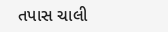તપાસ ચાલી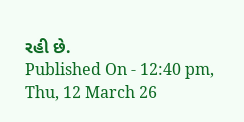રહી છે.
Published On - 12:40 pm, Thu, 12 March 26